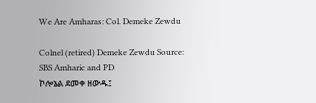We Are Amharas: Col. Demeke Zewdu

Colnel (retired) Demeke Zewdu Source: SBS Amharic and PD
ኮሎኔል ደመቀ ዘውዱ፤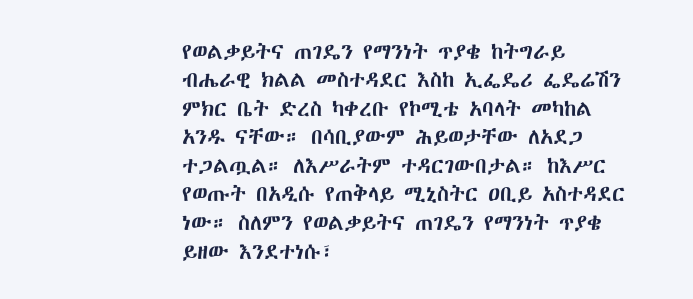የወልቃይትና ጠገዴን የማንነት ጥያቄ ከትግራይ ብሔራዊ ክልል መስተዳደር እስከ ኢፌዴሪ ፌዴሬሽን ምክር ቤት ድረስ ካቀረቡ የኮሚቴ አባላት መካከል አንዱ ናቸው። በሳቢያውም ሕይወታቸው ለአደጋ ተጋልጧል። ለእሥራትም ተዳርገውበታል። ከእሥር የወጡት በአዲሱ የጠቅላይ ሚኒስትር ዐቢይ አስተዳደር ነው። ስለምን የወልቃይትና ጠገዴን የማንነት ጥያቄ ይዘው እንደተነሱ፣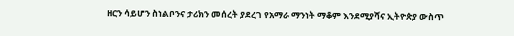ዘርን ሳይሆን ስነልቦንና ታሪክን መሰረት ያደረገ የአማራ ማንነት ማቆም እንደሚያሻና ኢትዮጵያ ውስጥ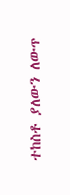ተከስቶ ያለውን ለውጥ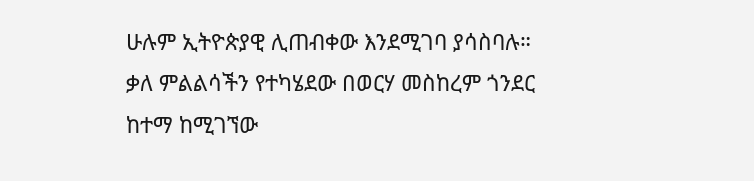ሁሉም ኢትዮጵያዊ ሊጠብቀው እንደሚገባ ያሳስባሉ። ቃለ ምልልሳችን የተካሄደው በወርሃ መስከረም ጎንደር ከተማ ከሚገኘው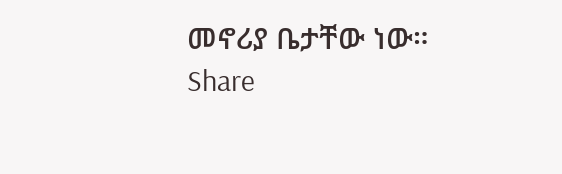መኖሪያ ቤታቸው ነው።
Share